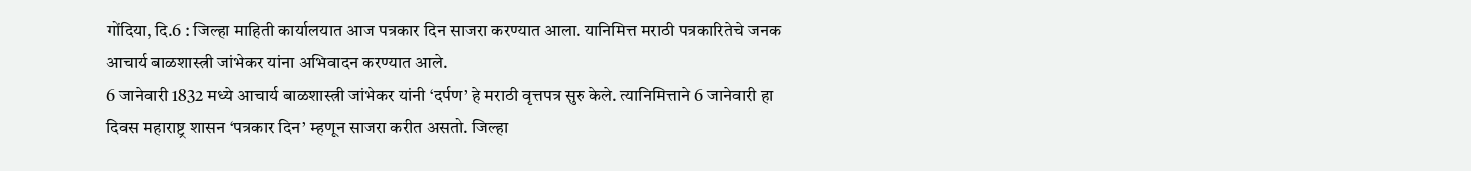गोंदिया, दि.6 : जिल्हा माहिती कार्यालयात आज पत्रकार दिन साजरा करण्यात आला. यानिमित्त मराठी पत्रकारितेचे जनक आचार्य बाळशास्त्री जांभेकर यांना अभिवादन करण्यात आले.
6 जानेवारी 1832 मध्ये आचार्य बाळशास्त्री जांभेकर यांनी ‘दर्पण’ हे मराठी वृत्तपत्र सुरु केले. त्यानिमित्ताने 6 जानेवारी हा दिवस महाराष्ट्र शासन ‘पत्रकार दिन’ म्हणून साजरा करीत असतो. जिल्हा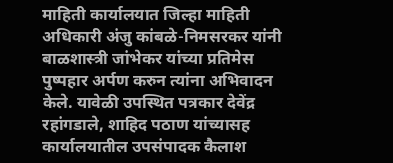माहिती कार्यालयात जिल्हा माहिती अधिकारी अंजु कांबळे-निमसरकर यांनी बाळशास्त्री जांभेकर यांच्या प्रतिमेस पुष्पहार अर्पण करुन त्यांना अभिवादन केले. यावेळी उपस्थित पत्रकार देवेंद्र रहांगडाले, शाहिद पठाण यांच्यासह कार्यालयातील उपसंपादक कैलाश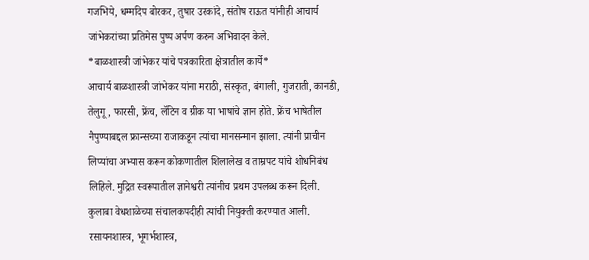गजभिये, धम्मदिप बोरकर, तुषार उरकांदे, संतोष राऊत यांनीही आचार्य जांभेकरांच्या प्रतिमेस पुष्प अर्पण करुन अभिवादन केले.
*बाळशास्त्री जांभेकर यांचे पत्रकारिता क्षेत्रातील कार्ये*
आचार्य बाळशास्त्री जांभेकर यांना मराठी, संस्कृत, बंगाली, गुजराती, कानडी, तेलुगू, फारसी, फ्रेंच, लॅटिन व ग्रीक या भाषांचे ज्ञान होते. फ्रेंच भाषेतील नैपुण्याबद्दल फ्रान्सच्या राजाकडून त्यांचा मानसन्मान झाला. त्यांनी प्राचीन लिप्यांचा अभ्यास करून कोकणातील शिलालेख व ताम्रपट यांचे शोधनिबंध लिहिले. मुद्रित स्वरूपातील ज्ञानेश्वरी त्यांनीच प्रथम उपलब्ध करून दिली. कुलाबा वेधशाळेच्या संचालकपदीही त्यांची नियुक्ती करण्यात आली. रसायनशास्त्र, भूगर्भशास्त्र,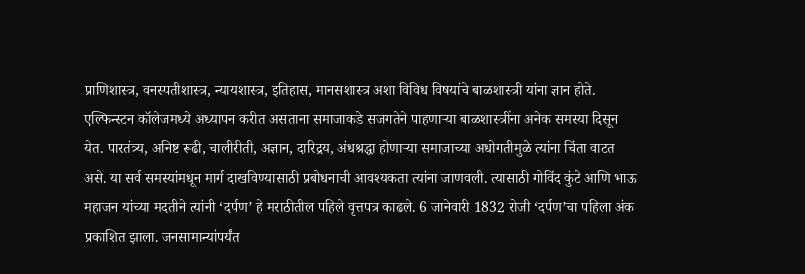प्राणिशास्त्र, वनस्पतीशास्त्र, न्यायशास्त्र, इतिहास, मानसशास्त्र अशा विविध विषयांचे बाळशास्त्री यांना ज्ञान होते. एल्फिन्स्टन कॉलेजमध्ये अध्यापन करीत असताना समाजाकडे सजगतेने पाहणाऱ्या बाळशास्त्रींना अनेक समस्या दिसून येत. पारतंत्र्य, अनिष्ट रूढी, चालीरीती, अज्ञान, दारिद्रय, अंधश्रद्धा होणाऱ्या समाजाच्या अधोगतीमुळे त्यांना चिंता वाटत असे. या सर्व समस्यांमधून मार्ग दाखविण्यासाठी प्रबोधनाची आवश्यकता त्यांना जाणवली. त्यासाठी गोविंद कुंटे आणि भाऊ महाजन यांच्या मदतीने त्यांनी ‘दर्पण’ हे मराठीतील पहिले वृत्तपत्र काढले. 6 जानेवारी 1832 रोजी ‘दर्पण’चा पहिला अंक प्रकाशित झाला. जनसामान्यांपर्यंत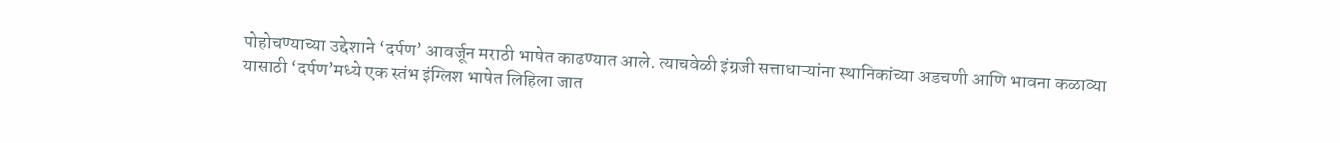पोहोचण्याच्या उद्देशाने ‘दर्पण’ आवर्जून मराठी भाषेत काढण्यात आले. त्याचवेळी इंग्रजी सत्ताधाऱ्यांना स्थानिकांच्या अडचणी आणि भावना कळाव्या यासाठी ‘दर्पण’मध्ये एक स्तंभ इंग्लिश भाषेत लिहिला जात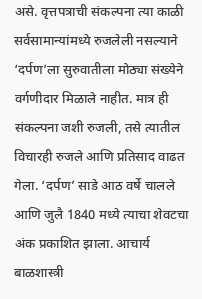असे. वृत्तपत्राची संकल्पना त्या काळी सर्वसामान्यांमध्ये रुजलेली नसल्याने ‘दर्पण’ला सुरुवातीला मोठ्या संख्येने वर्गणीदार मिळाले नाहीत. मात्र ही संकल्पना जशी रुजली, तसे त्यातील विचारही रुजले आणि प्रतिसाद वाढत गेला. ‘दर्पण’ साडे आठ वर्षे चालले आणि जुलै 1840 मध्ये त्याचा शेवटचा अंक प्रकाशित झाला. आचार्य बाळशास्त्री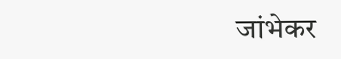जांभेकर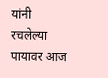यांनी रचलेल्या पायावर आज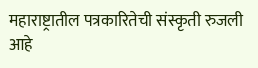महाराष्ट्रातील पत्रकारितेची संस्कृती रुजली आहे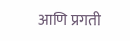आणि प्रगती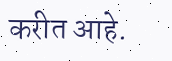करीत आहे.